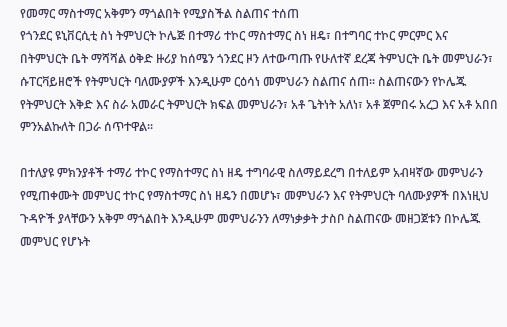የመማር ማስተማር አቅምን ማጎልበት የሚያስችል ስልጠና ተሰጠ
የጎንደር ዩኒቨርሲቲ ስነ ትምህርት ኮሌጅ በተማሪ ተኮር ማስተማር ስነ ዘዴ፣ በተግባር ተኮር ምርምር እና በትምህርት ቤት ማሻሻል ዕቅድ ዙሪያ ከሰሜን ጎንደር ዞን ለተውጣጡ የሁለተኛ ደረጃ ትምህርት ቤት መምህራን፣ ሱፐርቫይዘሮች የትምህርት ባለሙያዎች እንዲሁም ርዕሳነ መምህራን ስልጠና ሰጠ፡፡ ስልጠናውን የኮሌጁ የትምህርት እቅድ እና ስራ አመራር ትምህርት ክፍል መምህራን፣ አቶ ጌትነት አለነ፣ አቶ ጀምበሩ አረጋ እና አቶ አበበ ምንአልኩለት በጋራ ሰጥተዋል፡፡

በተለያዩ ምክንያቶች ተማሪ ተኮር የማስተማር ስነ ዘዴ ተግባራዊ ስለማይደረግ በተለይም አብዛኛው መምህራን የሚጠቀሙት መምህር ተኮር የማስተማር ስነ ዘዴን በመሆኑ፣ መምህራን እና የትምህርት ባለሙያዎች በእነዚህ ጉዳዮች ያላቸውን አቅም ማጎልበት እንዲሁም መምህራንን ለማነቃቃት ታስቦ ስልጠናው መዘጋጀቱን በኮሌጁ መምህር የሆኑት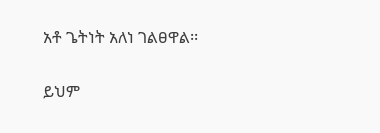አቶ ጌትነት አለነ ገልፀዋል፡፡

ይህም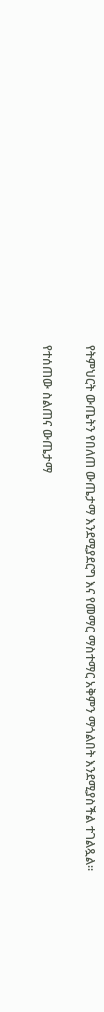የትምህርት ውጤትን የበለጠ ውጤታማ እንደሚያደርግ እና የመማር ማስተማር አቅምን ማጎልበት እንደሚያስችል ተገልጿል፡፡

የተሰጠው ስልጠና ውጤታማ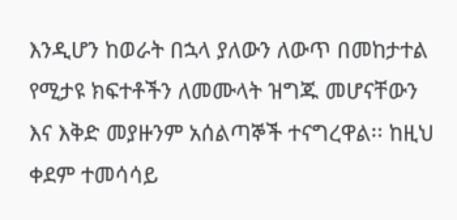እንዲሆን ከወራት በኋላ ያለውን ለውጥ በመከታተል የሚታዩ ክፍተቶችን ለመሙላት ዝግጁ መሆናቸውን እና እቅድ መያዙንም አሰልጣኞች ተናግረዋል፡፡ ከዚህ ቀደም ተመሳሳይ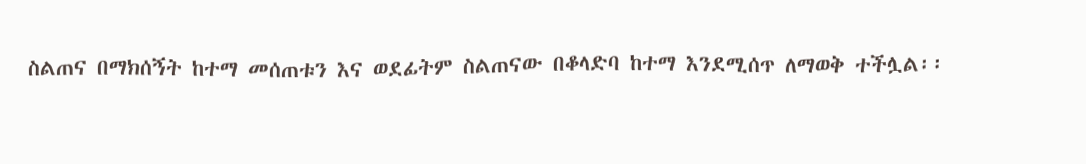ስልጠና በማክሰኝት ከተማ መሰጠቱን እና ወደፊትም ስልጠናው በቆላድባ ከተማ እንደሚሰጥ ለማወቅ ተችሏል፡፡